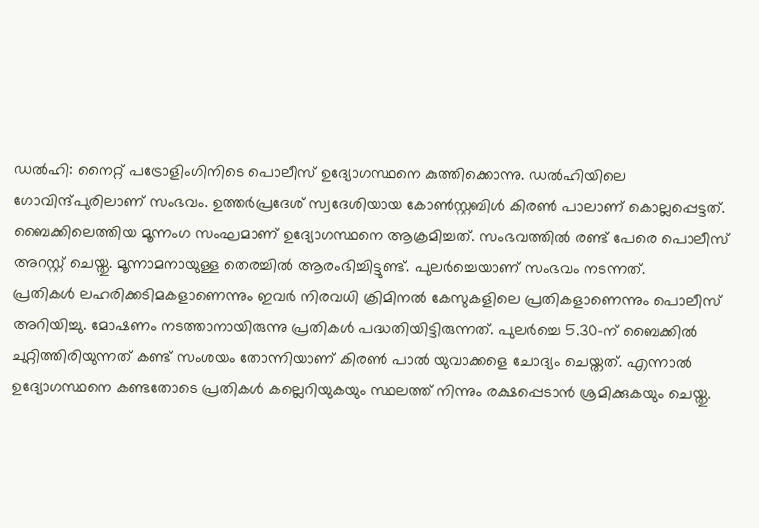ഡൽഹി: നൈറ്റ് പട്രോളിംഗിനിടെ പൊലീസ് ഉദ്യോഗസ്ഥനെ കുത്തിക്കൊന്നു. ഡൽഹിയിലെ ഗോവിന്ദ്പുരിലാണ് സംഭവം. ഉത്തർപ്രദേശ് സ്വദേശിയായ കോൺസ്റ്റബിൾ കിരൺ പാലാണ് കൊല്ലപ്പെട്ടത്. ബൈക്കിലെത്തിയ മൂന്നംഗ സംഘമാണ് ഉദ്യോഗസ്ഥനെ ആക്രമിച്ചത്. സംഭവത്തിൽ രണ്ട് പേരെ പൊലീസ് അറസ്റ്റ് ചെയ്തു. മൂന്നാമനായുള്ള തെരച്ചിൽ ആരംഭിച്ചിട്ടുണ്ട്. പുലർച്ചെയാണ് സംഭവം നടന്നത്.
പ്രതികൾ ലഹരിക്കടിമകളാണെന്നും ഇവർ നിരവധി ക്രിമിനൽ കേസുകളിലെ പ്രതികളാണെന്നും പൊലീസ് അറിയിച്ചു. മോഷണം നടത്താനായിരുന്നു പ്രതികൾ പദ്ധതിയിട്ടിരുന്നത്. പുലർച്ചെ 5.30-ന് ബൈക്കിൽ ചുറ്റിത്തിരിയുന്നത് കണ്ട് സംശയം തോന്നിയാണ് കിരൺ പാൽ യുവാക്കളെ ചോദ്യം ചെയ്തത്. എന്നാൽ ഉദ്യോഗസ്ഥനെ കണ്ടതോടെ പ്രതികൾ കല്ലെറിയുകയും സ്ഥലത്ത് നിന്നും രക്ഷപ്പെടാൻ ശ്രമിക്കുകയും ചെയ്തു.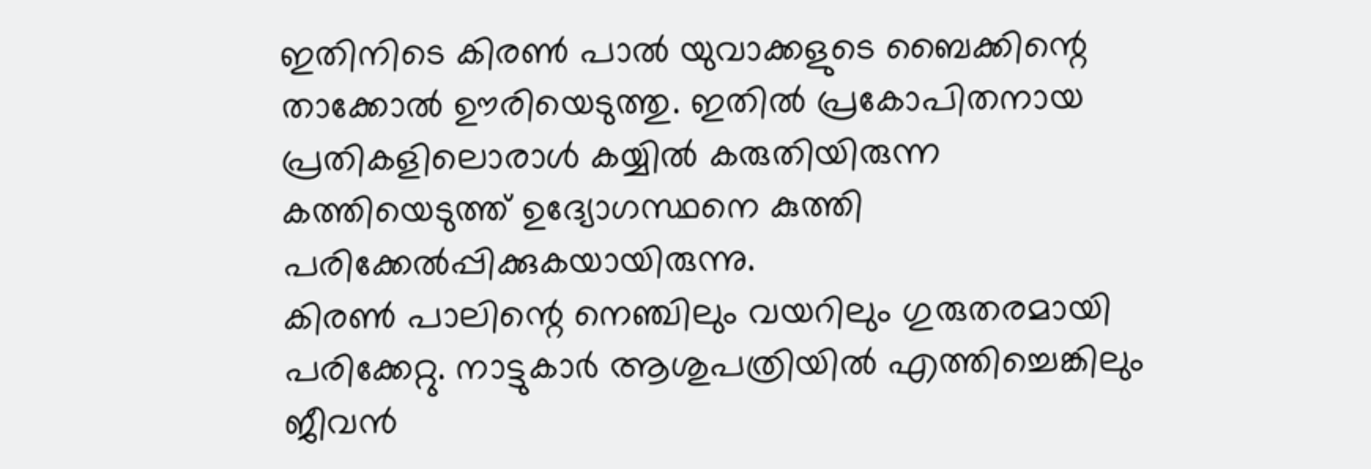ഇതിനിടെ കിരൺ പാൽ യുവാക്കളുടെ ബൈക്കിന്റെ താക്കോൽ ഊരിയെടുത്തു. ഇതിൽ പ്രകോപിതനായ പ്രതികളിലൊരാൾ കയ്യിൽ കരുതിയിരുന്ന കത്തിയെടുത്ത് ഉദ്യോഗസ്ഥനെ കുത്തി പരിക്കേൽപ്പിക്കുകയായിരുന്നു.
കിരൺ പാലിന്റെ നെഞ്ചിലും വയറിലും ഗുരുതരമായി പരിക്കേറ്റു. നാട്ടുകാർ ആശുപത്രിയിൽ എത്തിച്ചെങ്കിലും ജീവൻ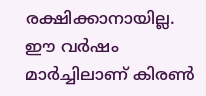രക്ഷിക്കാനായില്ല. ഈ വർഷം മാർച്ചിലാണ് കിരൺ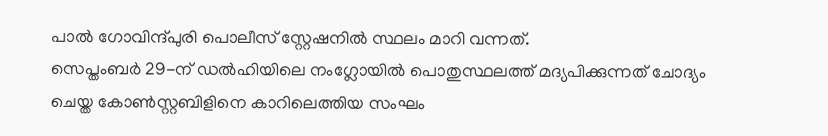പാൽ ഗോവിന്ദ്പുരി പൊലീസ് സ്റ്റേഷനിൽ സ്ഥലം മാറി വന്നത്.
സെപ്തംബർ 29-ന് ഡൽഹിയിലെ നംഗ്ലോയിൽ പൊതുസ്ഥലത്ത് മദ്യപിക്കുന്നത് ചോദ്യം ചെയ്ത കോൺസ്റ്റബിളിനെ കാറിലെത്തിയ സംഘം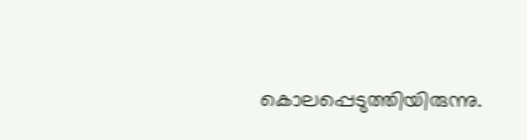കൊലപ്പെടുത്തിയിരുന്നു.